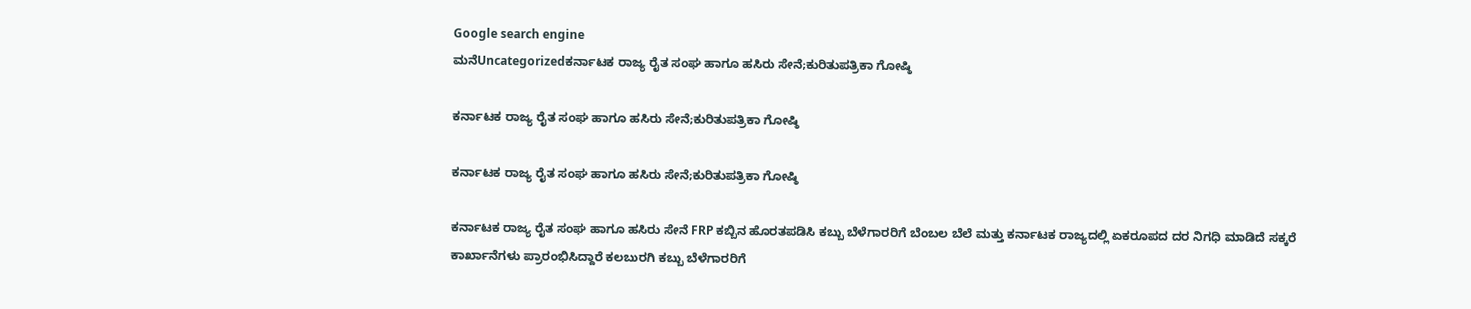Google search engine
ಮನೆUncategorizedಕರ್ನಾಟಕ ರಾಜ್ಯ ರೈತ ಸಂಘ ಹಾಗೂ ಹಸಿರು ಸೇನೆ;ಕುರಿತುಪತ್ರಿಕಾ ಗೋಷ್ಠಿ

ಕರ್ನಾಟಕ ರಾಜ್ಯ ರೈತ ಸಂಘ ಹಾಗೂ ಹಸಿರು ಸೇನೆ;ಕುರಿತುಪತ್ರಿಕಾ ಗೋಷ್ಠಿ

ಕರ್ನಾಟಕ ರಾಜ್ಯ ರೈತ ಸಂಘ ಹಾಗೂ ಹಸಿರು ಸೇನೆ;ಕುರಿತುಪತ್ರಿಕಾ ಗೋಷ್ಠಿ

ಕರ್ನಾಟಕ ರಾಜ್ಯ ರೈತ ಸಂಘ ಹಾಗೂ ಹಸಿರು ಸೇನೆ FRP ಕಬ್ಬಿನ ಹೊರತಪಡಿಸಿ ಕಬ್ಬು ಬೆಳೆಗಾರರಿಗೆ ಬೆಂಬಲ ಬೆಲೆ ಮತ್ತು ಕರ್ನಾಟಕ ರಾಜ್ಯದಲ್ಲಿ ಏಕರೂಪದ ದರ ನಿಗಧಿ ಮಾಡಿದೆ ಸಕ್ಕರೆ ಕಾರ್ಖಾನೆಗಳು ಪ್ರಾರಂಭಿಸಿದ್ದಾರೆ ಕಲಬುರಗಿ ಕಬ್ಬು ಬೆಳೆಗಾರರಿಗೆ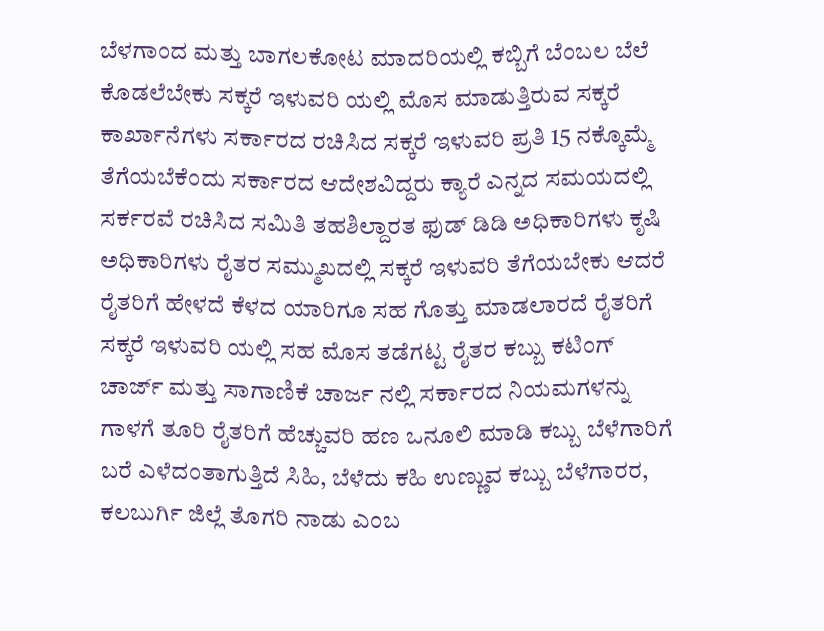ಬೆಳಗಾಂದ ಮತ್ತು ಬಾಗಲಕೋಟ ಮಾದರಿಯಲ್ಲಿ ಕಬ್ಬಿಗೆ ಬೆಂಬಲ ಬೆಲೆ ಕೊಡಲೆಬೇಕು ಸಕ್ಕರೆ ಇಳುವರಿ ಯಲ್ಲಿ ಮೊಸ ಮಾಡುತ್ತಿರುವ ಸಕ್ಕರೆ ಕಾರ್ಖಾನೆಗಳು ಸರ್ಕಾರದ ರಚಿಸಿದ ಸಕ್ಕರೆ ಇಳುವರಿ ಪ್ರತಿ 15 ನಕ್ಕೊಮ್ಮೆ ತೆಗೆಯಬೆಕೆಂದು ಸರ್ಕಾರದ ಆದೇಶವಿದ್ದರು ಕ್ಯಾರೆ ಎನ್ನದ ಸಮಯದಲ್ಲಿ ಸರ್ಕರವೆ ರಚಿಸಿದ ಸಮಿತಿ ತಹಶಿಲ್ದಾರತ ಫುಡ್ ಡಿಡಿ ಅಧಿಕಾರಿಗಳು ಕೃಷಿ ಅಧಿಕಾರಿಗಳು ರೈತರ ಸಮ್ಮುಖದಲ್ಲಿ ಸಕ್ಕರೆ ಇಳುವರಿ ತೆಗೆಯಬೇಕು ಆದರೆ ರೈತರಿಗೆ ಹೇಳದೆ ಕೆಳದ ಯಾರಿಗೂ ಸಹ ಗೊತ್ತು ಮಾಡಲಾರದೆ ರೈತರಿಗೆ ಸಕ್ಕರೆ ಇಳುವರಿ ಯಲ್ಲಿ ಸಹ ಮೊಸ ತಡೆಗಟ್ಟ ರೈತರ ಕಬ್ಬು ಕಟಿಂಗ್ ಚಾರ್ಜ್ ಮತ್ತು ಸಾಗಾಣಿಕೆ ಚಾರ್ಜ ನಲ್ಲಿ ಸರ್ಕಾರದ ನಿಯಮಗಳನ್ನು ಗಾಳಗೆ ತೂರಿ ರೈತರಿಗೆ ಹೆಚ್ಚುವರಿ ಹಣ ಒನೂಲಿ ಮಾಡಿ ಕಬ್ಬು ಬೆಳೆಗಾರಿಗೆ ಬರೆ ಎಳೆದಂತಾಗುತ್ತಿದೆ ಸಿಹಿ, ಬೆಳೆದು ಕಹಿ ಉಣ್ಣುವ ಕಬ್ಬು ಬೆಳೆಗಾರರ, ಕಲಬುರ್ಗಿ ಜಿಲ್ಲೆ ತೊಗರಿ ನಾಡು ಎಂಬ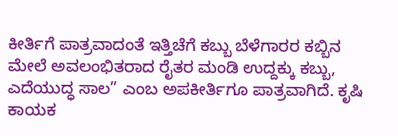ಕೀರ್ತಿಗೆ ಪಾತ್ರವಾದಂತೆ ಇತ್ತಿಚೆಗೆ ಕಬ್ಬು ಬೆಳೆಗಾರರ ಕಬ್ಬಿನ ಮೇಲೆ ಅವಲಂಭಿತರಾದ ರೈತರ ಮಂಡಿ ಉದ್ದಕ್ಕು ಕಬ್ಬು, ಎದೆಯುದ್ಧ ಸಾಲ” ಎಂಬ ಅಪಕೀರ್ತಿಗೂ ಪಾತ್ರವಾಗಿದೆ. ಕೃಷಿ ಕಾಯಕ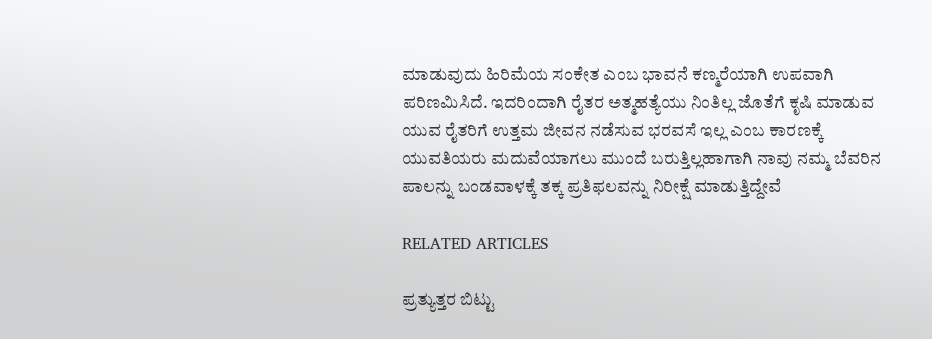ಮಾಡುವುದು ಹಿರಿಮೆಯ ಸಂಕೇತ ಎಂಬ ಭಾವನೆ ಕಣ್ಮರೆಯಾಗಿ ಉಪವಾಗಿ ಪರಿಣಮಿಸಿದೆ. ಇದರಿಂದಾಗಿ ರೈತರ ಅತ್ಮಹತ್ಯೆಯು ನಿಂತಿಲ್ಲ ಜೊತೆಗೆ ಕೃಷಿ ಮಾಡುವ ಯುವ ರೈತರಿಗೆ ಉತ್ತಮ ಜೀವನ ನಡೆಸುವ ಭರವಸೆ ಇಲ್ಲ ಎಂಬ ಕಾರಣಕ್ಕೆ ಯುವತಿಯರು ಮದುವೆಯಾಗಲು ಮುಂದೆ ಬರುತ್ತಿಲ್ಲಹಾಗಾಗಿ ನಾವು ನಮ್ಮ ಬೆವರಿನ ಪಾಲನ್ನು ಬಂಡವಾಳಕ್ಕೆ ತಕ್ಕ ಪ್ರತಿಫಲವನ್ನು ನಿರೀಕ್ಷೆ ಮಾಡುತ್ತಿದ್ದೇವೆ

RELATED ARTICLES

ಪ್ರತ್ಯುತ್ತರ ಬಿಟ್ಟು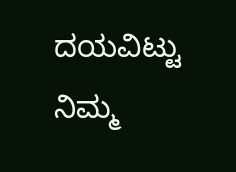ದಯವಿಟ್ಟು ನಿಮ್ಮ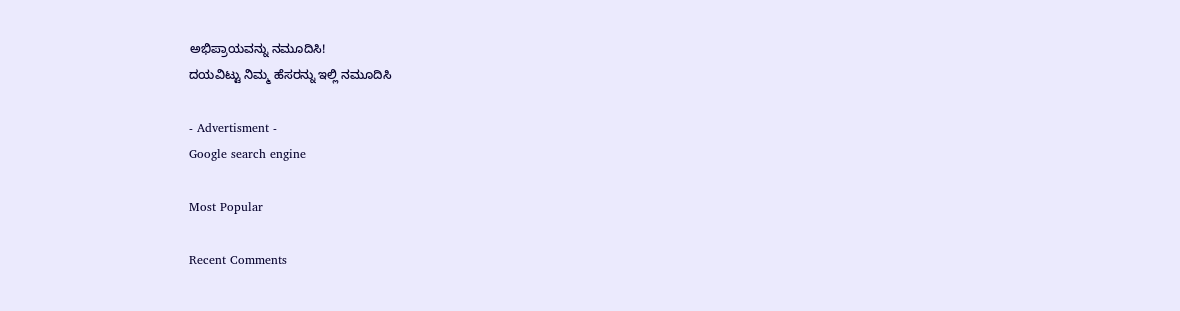ಅಭಿಪ್ರಾಯವನ್ನು ನಮೂದಿಸಿ!
ದಯವಿಟ್ಟು ನಿಮ್ಮ ಹೆಸರನ್ನು ಇಲ್ಲಿ ನಮೂದಿಸಿ

- Advertisment -
Google search engine

Most Popular

Recent Comments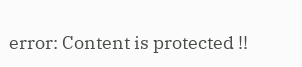error: Content is protected !!